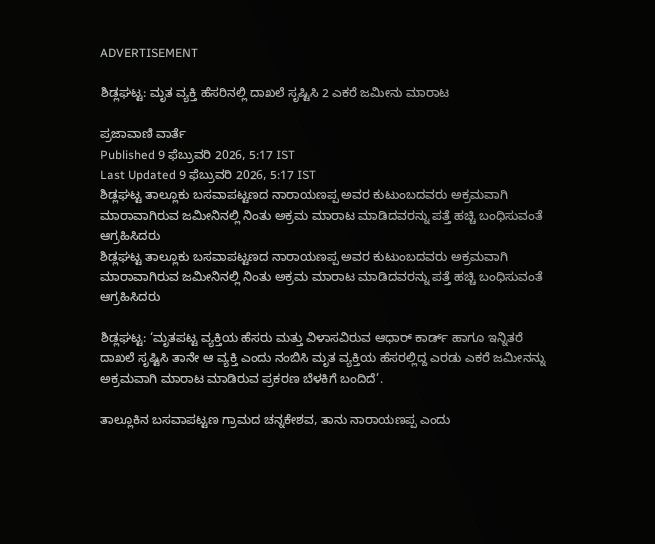ADVERTISEMENT

ಶಿಡ್ಲಘಟ್ಟ: ಮೃತ ವ್ಯಕ್ತಿ ಹೆಸರಿನಲ್ಲಿ ದಾಖಲೆ ಸೃಷ್ಟಿಸಿ 2 ಎಕರೆ ಜಮೀನು ಮಾರಾಟ

ಪ್ರಜಾವಾಣಿ ವಾರ್ತೆ
Published 9 ಫೆಬ್ರುವರಿ 2026, 5:17 IST
Last Updated 9 ಫೆಬ್ರುವರಿ 2026, 5:17 IST
ಶಿಡ್ಲಘಟ್ಟ ತಾಲ್ಲೂಕು ಬಸವಾಪಟ್ಟಣದ ನಾರಾಯಣಪ್ಪ ಅವರ ಕುಟುಂಬದವರು ಅಕ್ರಮವಾಗಿ ಮಾರಾವಾಗಿರುವ ಜಮೀನಿನಲ್ಲಿ ನಿಂತು ಅಕ್ರಮ ಮಾರಾಟ ಮಾಡಿದವರನ್ನು ಪತ್ತೆ ಹಚ್ಚಿ ಬಂಧಿಸುವಂತೆ ಆಗ್ರಹಿಸಿದರು
ಶಿಡ್ಲಘಟ್ಟ ತಾಲ್ಲೂಕು ಬಸವಾಪಟ್ಟಣದ ನಾರಾಯಣಪ್ಪ ಅವರ ಕುಟುಂಬದವರು ಅಕ್ರಮವಾಗಿ ಮಾರಾವಾಗಿರುವ ಜಮೀನಿನಲ್ಲಿ ನಿಂತು ಅಕ್ರಮ ಮಾರಾಟ ಮಾಡಿದವರನ್ನು ಪತ್ತೆ ಹಚ್ಚಿ ಬಂಧಿಸುವಂತೆ ಆಗ್ರಹಿಸಿದರು

ಶಿಡ್ಲಘಟ್ಟ: ‘ಮೃತಪಟ್ಟ ವ್ಯಕ್ತಿಯ ಹೆಸರು ಮತ್ತು ವಿಳಾಸವಿರುವ ಆಧಾರ್ ಕಾರ್ಡ್ ಹಾಗೂ ಇನ್ನಿತರೆ ದಾಖಲೆ ಸೃಷ್ಟಿಸಿ ತಾನೇ ಆ ವ್ಯಕ್ತಿ ಎಂದು ನಂಬಿಸಿ ಮೃತ ವ್ಯಕ್ತಿಯ ಹೆಸರಲ್ಲಿದ್ದ ಎರಡು ಎಕರೆ ಜಮೀನನ್ನು ಅಕ್ರಮವಾಗಿ ಮಾರಾಟ ಮಾಡಿರುವ ಪ್ರಕರಣ ಬೆಳಕಿಗೆ ಬಂದಿದೆ’.

ತಾಲ್ಲೂಕಿನ ಬಸವಾಪಟ್ಟಣ ಗ್ರಾಮದ ಚನ್ನಕೇಶವ, ತಾನು ನಾರಾಯಣಪ್ಪ ಎಂದು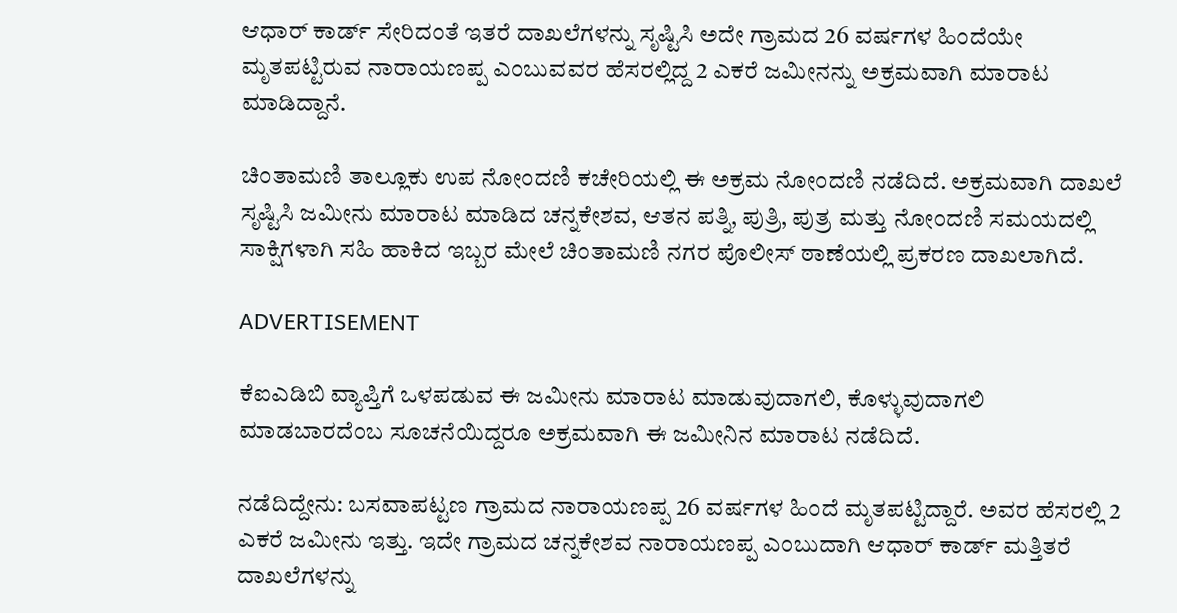ಆಧಾರ್ ಕಾರ್ಡ್ ಸೇರಿದಂತೆ ಇತರೆ ದಾಖಲೆಗಳನ್ನು ಸೃಷ್ಟಿಸಿ ಅದೇ ಗ್ರಾಮದ 26 ವರ್ಷಗಳ ಹಿಂದೆಯೇ ಮೃತಪಟ್ಟಿರುವ ನಾರಾಯಣಪ್ಪ ಎಂಬುವವರ ಹೆಸರಲ್ಲಿದ್ದ 2 ಎಕರೆ ಜಮೀನನ್ನು ಅಕ್ರಮವಾಗಿ ಮಾರಾಟ ಮಾಡಿದ್ದಾನೆ.

ಚಿಂತಾಮಣಿ ತಾಲ್ಲೂಕು ಉಪ ನೋಂದಣಿ ಕಚೇರಿಯಲ್ಲಿ ಈ ಅಕ್ರಮ ನೋಂದಣಿ ನಡೆದಿದೆ. ಅಕ್ರಮವಾಗಿ ದಾಖಲೆ ಸೃಷ್ಟಿಸಿ ಜಮೀನು ಮಾರಾಟ ಮಾಡಿದ ಚನ್ನಕೇಶವ, ಆತನ ಪತ್ನಿ, ಪುತ್ರಿ, ಪುತ್ರ ಮತ್ತು ನೋಂದಣಿ ಸಮಯದಲ್ಲಿ ಸಾಕ್ಷಿಗಳಾಗಿ ಸಹಿ ಹಾಕಿದ ಇಬ್ಬರ ಮೇಲೆ ಚಿಂತಾಮಣಿ ನಗರ ಪೊಲೀಸ್ ಠಾಣೆಯಲ್ಲಿ ಪ್ರಕರಣ ದಾಖಲಾಗಿದೆ.

ADVERTISEMENT

ಕೆಐಎಡಿಬಿ ವ್ಯಾಪ್ತಿಗೆ ಒಳಪಡುವ ಈ ಜಮೀನು ಮಾರಾಟ ಮಾಡುವುದಾಗಲಿ, ಕೊಳ್ಳುವುದಾಗಲಿ ಮಾಡಬಾರದೆಂಬ ಸೂಚನೆಯಿದ್ದರೂ ಅಕ್ರಮವಾಗಿ ಈ ಜಮೀನಿನ ಮಾರಾಟ ನಡೆದಿದೆ.

ನಡೆದಿದ್ದೇನು: ಬಸವಾಪಟ್ಟಣ ಗ್ರಾಮದ ನಾರಾಯಣಪ್ಪ 26 ವರ್ಷಗಳ ಹಿಂದೆ ಮೃತಪಟ್ಟಿದ್ದಾರೆ. ಅವರ ಹೆಸರಲ್ಲಿ 2 ಎಕರೆ ಜಮೀನು ಇತ್ತು. ಇದೇ ಗ್ರಾಮದ ಚನ್ನಕೇಶವ ನಾರಾಯಣಪ್ಪ ಎಂಬುದಾಗಿ ಆಧಾರ್ ಕಾರ್ಡ್ ಮತ್ತಿತರೆ ದಾಖಲೆಗಳನ್ನು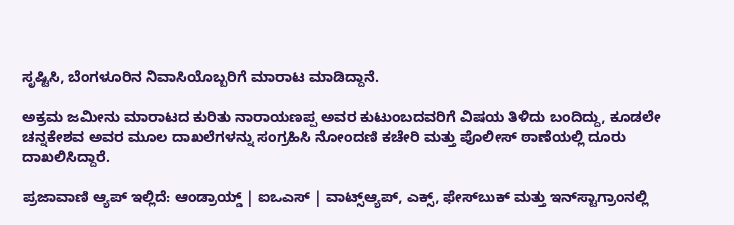ಸೃಷ್ಟಿಸಿ, ಬೆಂಗಳೂರಿನ ನಿವಾಸಿಯೊಬ್ಬರಿಗೆ ಮಾರಾಟ ಮಾಡಿದ್ದಾನೆ.

ಅಕ್ರಮ ಜಮೀನು ಮಾರಾಟದ ಕುರಿತು ನಾರಾಯಣಪ್ಪ ಅವರ ಕುಟುಂಬದವರಿಗೆ ವಿಷಯ ತಿಳಿದು ಬಂದಿದ್ದು, ಕೂಡಲೇ ಚನ್ನಕೇಶವ ಅವರ ಮೂಲ ದಾಖಲೆಗಳನ್ನು ಸಂಗ್ರಹಿಸಿ ನೋಂದಣಿ ಕಚೇರಿ ಮತ್ತು ಪೊಲೀಸ್ ಠಾಣೆಯಲ್ಲಿ ದೂರು ದಾಖಲಿಸಿದ್ದಾರೆ.

ಪ್ರಜಾವಾಣಿ ಆ್ಯಪ್ ಇಲ್ಲಿದೆ: ಆಂಡ್ರಾಯ್ಡ್ | ಐಒಎಸ್ | ವಾಟ್ಸ್ಆ್ಯಪ್, ಎಕ್ಸ್, ಫೇಸ್‌ಬುಕ್ ಮತ್ತು ಇನ್‌ಸ್ಟಾಗ್ರಾಂನಲ್ಲಿ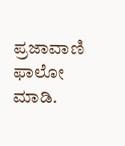ಪ್ರಜಾವಾಣಿ ಫಾಲೋ ಮಾಡಿ.